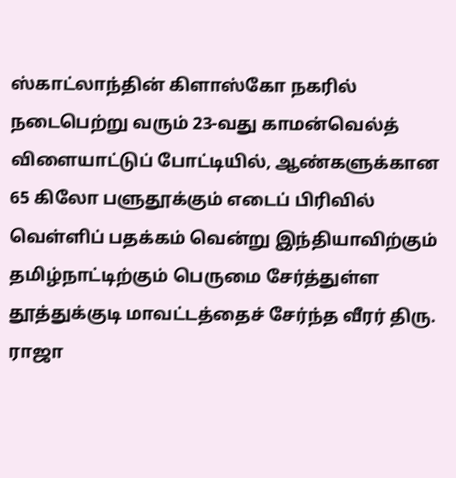ஸ்காட்லாந்தின் கிளாஸ்கோ நகரில் நடைபெற்று வரும் 23-வது காமன்வெல்த் விளையாட்டுப் போட்டியில், ஆண்களுக்கான 65 கிலோ பளுதூக்கும் எடைப் பிரிவில் வெள்ளிப் பதக்கம் வென்று இந்தியாவிற்கும் தமிழ்நாட்டிற்கும் பெருமை சேர்த்துள்ள தூத்துக்குடி மாவட்டத்தைச் சேர்ந்த வீரர் திரு. ராஜா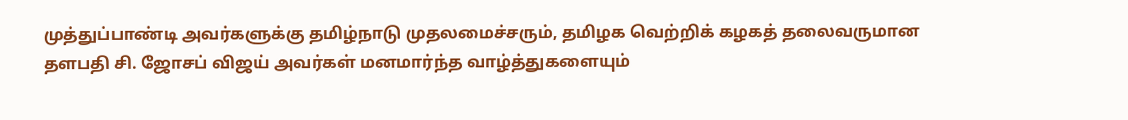முத்துப்பாண்டி அவர்களுக்கு தமிழ்நாடு முதலமைச்சரும், தமிழக வெற்றிக் கழகத் தலைவருமான தளபதி சி. ஜோசப் விஜய் அவர்கள் மனமார்ந்த வாழ்த்துகளையும்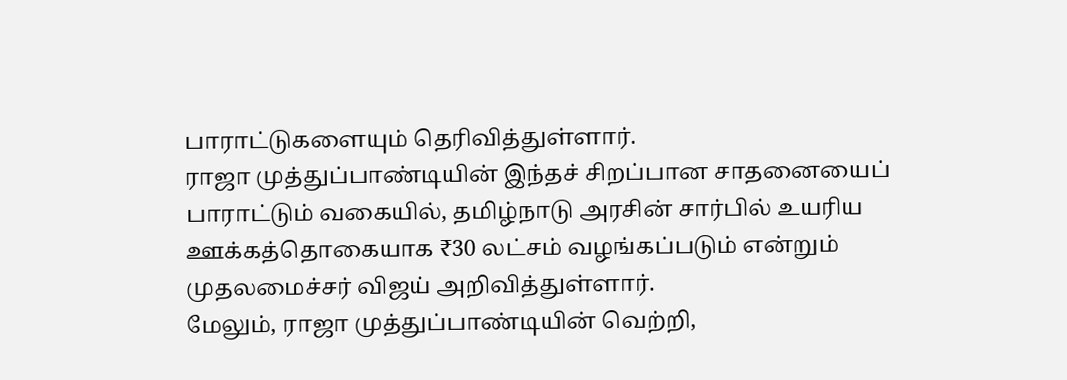பாராட்டுகளையும் தெரிவித்துள்ளார்.
ராஜா முத்துப்பாண்டியின் இந்தச் சிறப்பான சாதனையைப் பாராட்டும் வகையில், தமிழ்நாடு அரசின் சார்பில் உயரிய ஊக்கத்தொகையாக ₹30 லட்சம் வழங்கப்படும் என்றும் முதலமைச்சர் விஜய் அறிவித்துள்ளார்.
மேலும், ராஜா முத்துப்பாண்டியின் வெற்றி,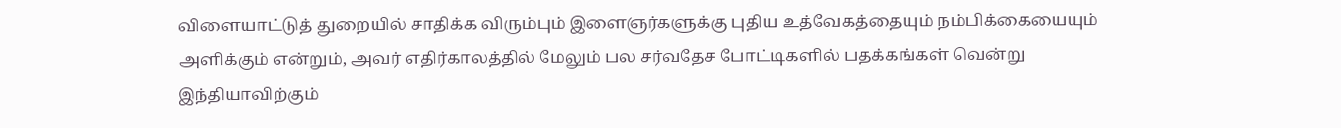விளையாட்டுத் துறையில் சாதிக்க விரும்பும் இளைஞர்களுக்கு புதிய உத்வேகத்தையும் நம்பிக்கையையும் அளிக்கும் என்றும், அவர் எதிர்காலத்தில் மேலும் பல சர்வதேச போட்டிகளில் பதக்கங்கள் வென்று இந்தியாவிற்கும்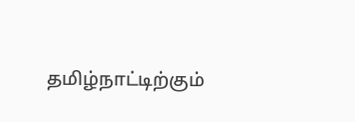தமிழ்நாட்டிற்கும்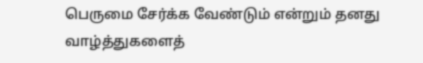பெருமை சேர்க்க வேண்டும் என்றும் தனது வாழ்த்துகளைத்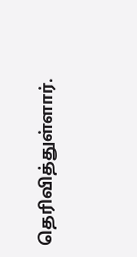தெரிவித்துள்ளார்.